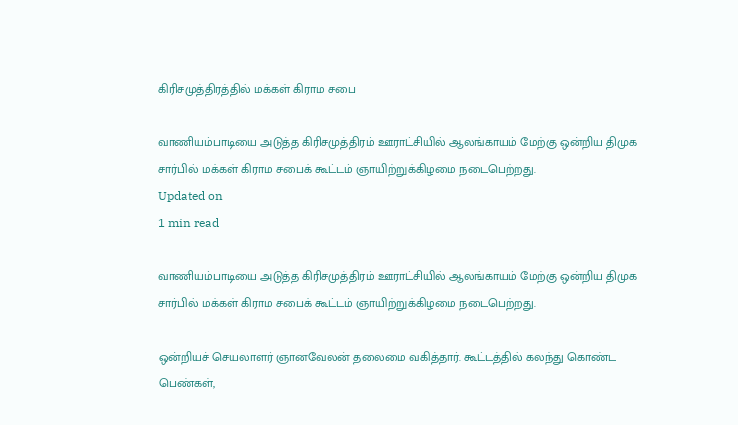கிரிசமுத்திரத்தில் மக்கள் கிராம சபை

வாணியம்பாடியை அடுத்த கிரிசமுத்திரம் ஊராட்சியில் ஆலங்காயம் மேற்கு ஒன்றிய திமுக சார்பில் மக்கள் கிராம சபைக் கூட்டம் ஞாயிற்றுக்கிழமை நடைபெற்றது.
Updated on
1 min read

வாணியம்பாடியை அடுத்த கிரிசமுத்திரம் ஊராட்சியில் ஆலங்காயம் மேற்கு ஒன்றிய திமுக சார்பில் மக்கள் கிராம சபைக் கூட்டம் ஞாயிற்றுக்கிழமை நடைபெற்றது.

ஒன்றியச் செயலாளர் ஞானவேலன் தலைமை வகித்தார். கூட்டத்தில் கலந்து கொண்ட பெண்கள்,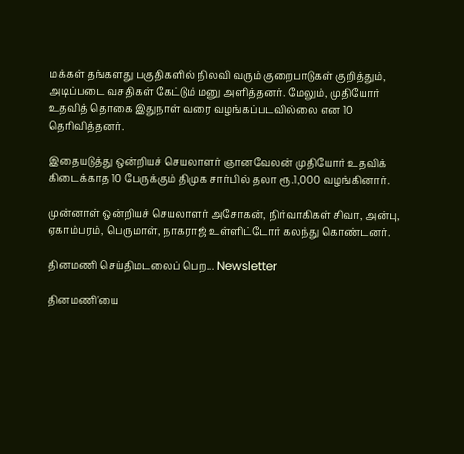மக்கள் தங்களது பகுதிகளில் நிலவி வரும் குறைபாடுகள் குறித்தும், அடிப்படை வசதிகள் கேட்டும் மனு அளித்தனர். மேலும், முதியோர் உதவித் தொகை இதுநாள் வரை வழங்கப்படவில்லை என 10 தெரிவித்தனர்.

இதையடுத்து ஒன்றியச் செயலாளர் ஞானவேலன் முதியோர் உதவிக் கிடைக்காத 10 பேருக்கும் திமுக சார்பில் தலா ரூ.1,000 வழங்கினார்.

முன்னாள் ஒன்றியச் செயலாளர் அசோகன், நிர்வாகிகள் சிவா, அன்பு, ஏகாம்பரம், பெருமாள், நாகராஜ் உள்ளிட்டோர் கலந்து கொண்டனர்.

தினமணி செய்திமடலைப் பெற... Newsletter

தினமணி'யை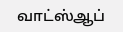வாட்ஸ்ஆப்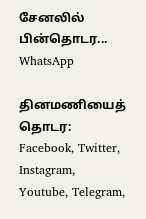சேனலில் பின்தொடர... WhatsApp

தினமணியைத் தொடர: Facebook, Twitter, Instagram, Youtube, Telegram,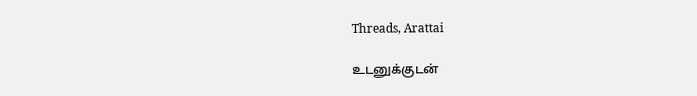Threads, Arattai

உடனுக்குடன்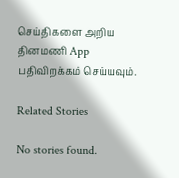செய்திகளை அறிய தினமணி App பதிவிறக்கம் செய்யவும்.

Related Stories

No stories found.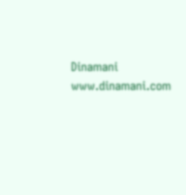Dinamani
www.dinamani.com